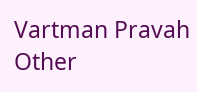Vartman Pravah
Other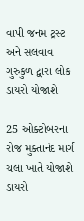વાપી જનમ ટ્રસ્‍ટ અને સલવાવ ગુરુકુળ દ્વારા લોક ડાયરો યોજાશે

25 ઓક્‍ટોબરના રોજ મુક્‍તાનંદ માર્ગ ચલા ખાતે યોજાશે ડાયરો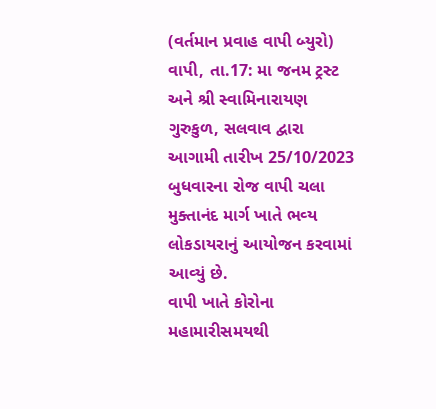(વર્તમાન પ્રવાહ વાપી બ્‍યુરો)
વાપી, તા.17: મા જનમ ટ્રસ્‍ટ અને શ્રી સ્‍વામિનારાયણ ગુરુકુળ, સલવાવ દ્વારા આગામી તારીખ 25/10/2023 બુધવારના રોજ વાપી ચલા મુક્‍તાનંદ માર્ગ ખાતે ભવ્‍ય લોકડાયરાનું આયોજન કરવામાં આવ્‍યું છે.
વાપી ખાતે કોરોના મહામારીસમયથી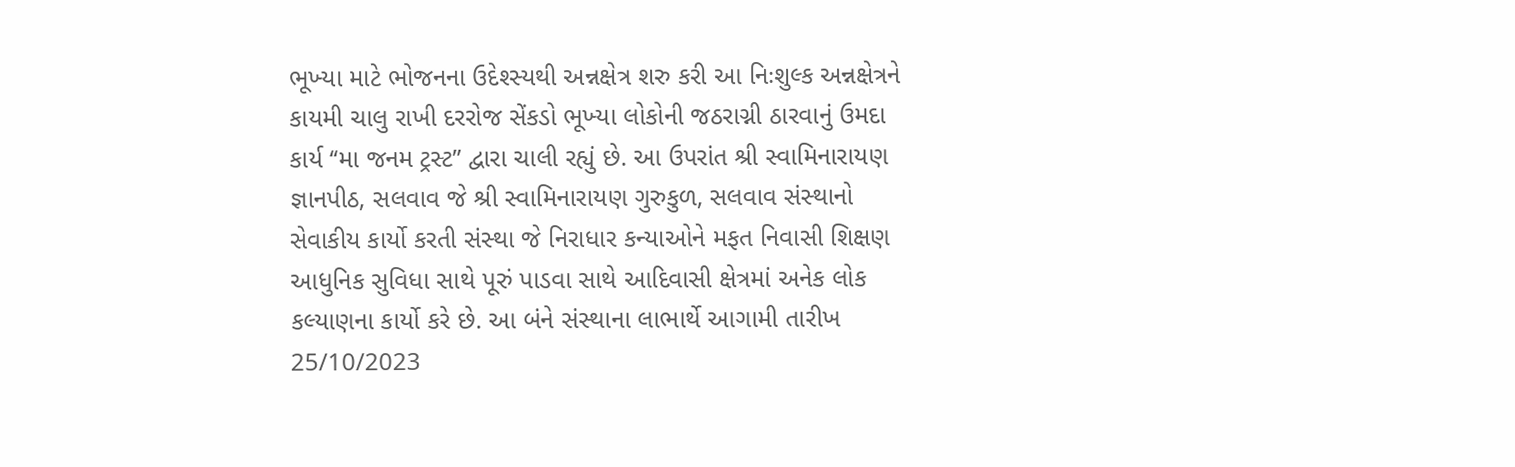ભૂખ્‍યા માટે ભોજનના ઉદેશ્‍સ્‍યથી અન્નક્ષેત્ર શરુ કરી આ નિઃશુલ્‍ક અન્નક્ષેત્રને કાયમી ચાલુ રાખી દરરોજ સેંકડો ભૂખ્‍યા લોકોની જઠરાગ્ની ઠારવાનું ઉમદા કાર્ય ‘‘મા જનમ ટ્રસ્‍ટ” દ્વારા ચાલી રહ્યું છે. આ ઉપરાંત શ્રી સ્‍વામિનારાયણ જ્ઞાનપીઠ, સલવાવ જે શ્રી સ્‍વામિનારાયણ ગુરુકુળ, સલવાવ સંસ્‍થાનો સેવાકીય કાર્યો કરતી સંસ્‍થા જે નિરાધાર કન્‍યાઓને મફત નિવાસી શિક્ષણ આધુનિક સુવિધા સાથે પૂરું પાડવા સાથે આદિવાસી ક્ષેત્રમાં અનેક લોક કલ્‍યાણના કાર્યો કરે છે. આ બંને સંસ્‍થાના લાભાર્થે આગામી તારીખ 25/10/2023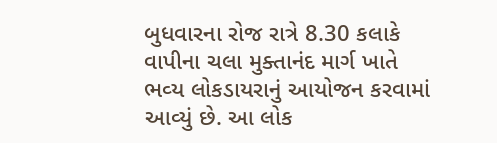બુધવારના રોજ રાત્રે 8.30 કલાકે વાપીના ચલા મુક્‍તાનંદ માર્ગ ખાતે ભવ્‍ય લોકડાયરાનું આયોજન કરવામાં આવ્‍યું છે. આ લોક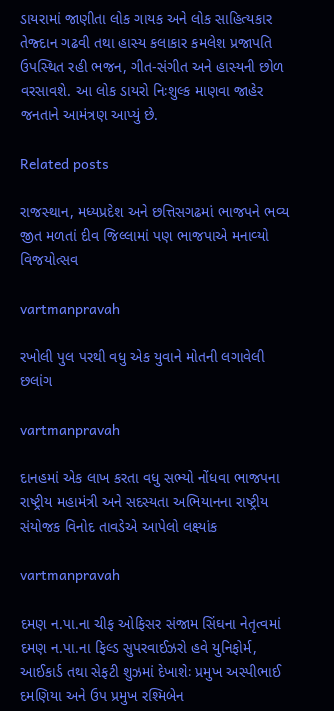ડાયરામાં જાણીતા લોક ગાયક અને લોક સાહિત્‍યકાર તેજ્‍દાન ગઢવી તથા હાસ્‍ય કલાકાર કમલેશ પ્રજાપતિ ઉપસ્‍થિત રહી ભજન, ગીત-સંગીત અને હાસ્‍યની છોળ વરસાવશે. આ લોક ડાયરો નિઃશુલ્‍ક માણવા જાહેર જનતાને આમંત્રણ આપ્‍યું છે.

Related posts

રાજસ્‍થાન, મધ્‍યપ્રદેશ અને છત્તિસગઢમાં ભાજપને ભવ્‍ય જીત મળતાં દીવ જિલ્લામાં પણ ભાજપાએ મનાવ્‍યો વિજયોત્‍સવ

vartmanpravah

રખોલી પુલ પરથી વધુ એક યુવાને મોતની લગાવેલી છલાંગ

vartmanpravah

દાનહમાં એક લાખ કરતા વધુ સભ્‍યો નોંધવા ભાજપના રાષ્‍ટ્રીય મહામંત્રી અને સદસ્‍યતા અભિયાનના રાષ્‍ટ્રીય સંયોજક વિનોદ તાવડેએ આપેલો લક્ષ્યાંક

vartmanpravah

દમણ ન.પા.ના ચીફ ઓફિસર સંજામ સિંઘના નેતૃત્‍વમાં દમણ ન.પા.ના ફિલ્‍ડ સુપરવાઈઝરો હવે યુનિફોર્મ, આઈકાર્ડ તથા સેફટી શુઝમાં દેખાશેઃ પ્રમુખ અસ્‍પીભાઈ દમણિયા અને ઉપ પ્રમુખ રશ્‍મિબેન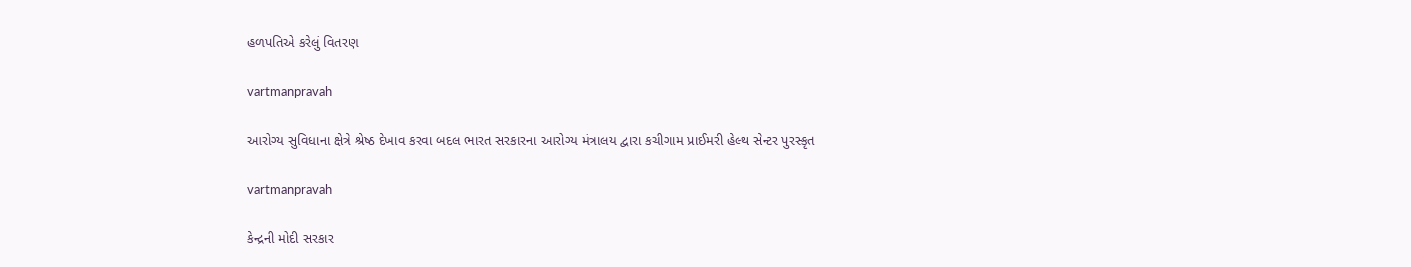હળપતિએ કરેલું વિતરણ

vartmanpravah

આરોગ્‍ય સુવિધાના ક્ષેત્રે શ્રેષ્‍ઠ દેખાવ કરવા બદલ ભારત સરકારના આરોગ્‍ય મંત્રાલય દ્વારા કચીગામ પ્રાઈમરી હેલ્‍થ સેન્‍ટર પુરસ્‍કૃત

vartmanpravah

કેન્‍દ્રની મોદી સરકાર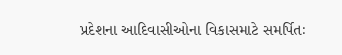પ્રદેશના આદિવાસીઓના વિકાસમાટે સમર્પિતઃ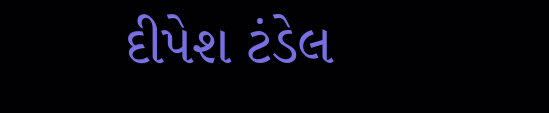દીપેશ ટંડેલ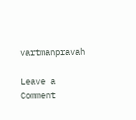vartmanpravah

Leave a Comment